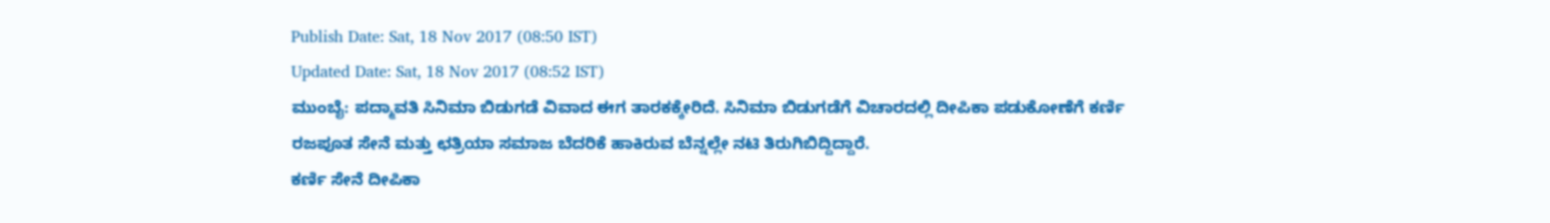Publish Date: Sat, 18 Nov 2017 (08:50 IST)
Updated Date: Sat, 18 Nov 2017 (08:52 IST)
ಮುಂಬೈ: ಪದ್ಮಾವತಿ ಸಿನಿಮಾ ಬಿಡುಗಡೆ ವಿವಾದ ಈಗ ತಾರಕಕ್ಕೇರಿದೆ. ಸಿನಿಮಾ ಬಿಡುಗಡೆಗೆ ವಿಚಾರದಲ್ಲಿ ದೀಪಿಕಾ ಪಡುಕೋಣೆಗೆ ಕರ್ಣಿ ರಜಪೂತ ಸೇನೆ ಮತ್ತು ಛತ್ರಿಯಾ ಸಮಾಜ ಬೆದರಿಕೆ ಹಾಕಿರುವ ಬೆನ್ನಲ್ಲೇ ನಟಿ ತಿರುಗಿಬಿದ್ದಿದ್ದಾರೆ.
ಕರ್ಣಿ ಸೇನೆ ದೀಪಿಕಾ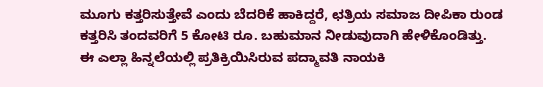ಮೂಗು ಕತ್ತರಿಸುತ್ತೇವೆ ಎಂದು ಬೆದರಿಕೆ ಹಾಕಿದ್ದರೆ, ಛತ್ರಿಯ ಸಮಾಜ ದೀಪಿಕಾ ರುಂಡ ಕತ್ತರಿಸಿ ತಂದವರಿಗೆ 5 ಕೋಟಿ ರೂ. ಬಹುಮಾನ ನೀಡುವುದಾಗಿ ಹೇಳಿಕೊಂಡಿತ್ತು.
ಈ ಎಲ್ಲಾ ಹಿನ್ನಲೆಯಲ್ಲಿ ಪ್ರತಿಕ್ರಿಯಿಸಿರುವ ಪದ್ಮಾವತಿ ನಾಯಕಿ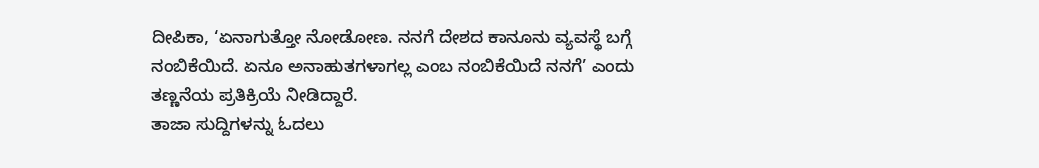ದೀಪಿಕಾ, ‘ಏನಾಗುತ್ತೋ ನೋಡೋಣ. ನನಗೆ ದೇಶದ ಕಾನೂನು ವ್ಯವಸ್ಥೆ ಬಗ್ಗೆ ನಂಬಿಕೆಯಿದೆ. ಏನೂ ಅನಾಹುತಗಳಾಗಲ್ಲ ಎಂಬ ನಂಬಿಕೆಯಿದೆ ನನಗೆ’ ಎಂದು ತಣ್ಣನೆಯ ಪ್ರತಿಕ್ರಿಯೆ ನೀಡಿದ್ದಾರೆ.
ತಾಜಾ ಸುದ್ದಿಗಳನ್ನು ಓದಲು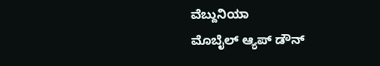ವೆಬ್ದುನಿಯಾ
ಮೊಬೈಲ್ ಆ್ಯಪ್ ಡೌನ್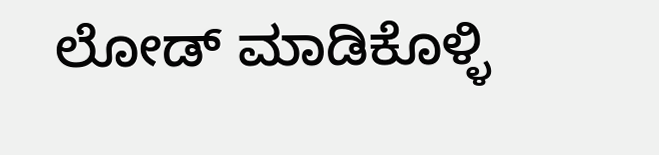ಲೋಡ್ ಮಾಡಿಕೊಳ್ಳಿ